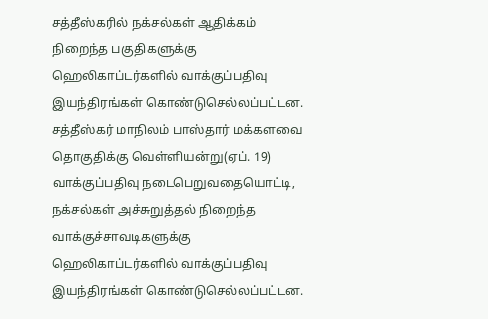சத்தீஸ்கரில் நக்சல்கள் ஆதிக்கம் நிறைந்த பகுதிகளுக்கு ஹெலிகாப்டர்களில் வாக்குப்பதிவு இயந்திரங்கள் கொண்டுசெல்லப்பட்டன.
சத்தீஸ்கர் மாநிலம் பாஸ்தார் மக்களவை தொகுதிக்கு வெள்ளியன்று(ஏப். 19) வாக்குப்பதிவு நடைபெறுவதையொட்டி, நக்சல்கள் அச்சுறுத்தல் நிறைந்த வாக்குச்சாவடிகளுக்கு ஹெலிகாப்டர்களில் வாக்குப்பதிவு இயந்திரங்கள் கொண்டுசெல்லப்பட்டன.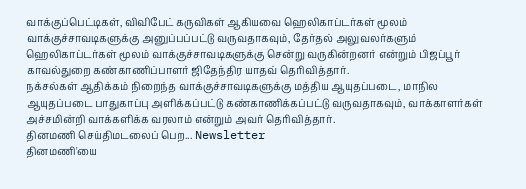வாக்குப்பெட்டிகள், விவிபேட் கருவிகள் ஆகியவை ஹெலிகாப்டர்கள் மூலம் வாக்குச்சாவடிகளுக்கு அனுப்பப்பட்டு வருவதாகவும், தேர்தல் அலுவலர்களும் ஹெலிகாப்டர்கள் மூலம் வாக்குச்சாவடிகளுக்கு சென்று வருகின்றனர் என்றும் பிஜப்பூர் காவல்துறை கண்காணிப்பாளர் ஜிதேந்திர யாதவ் தெரிவித்தார்.
நக்சல்கள் ஆதிக்கம் நிறைந்த வாக்குச்சாவடிகளுக்கு மத்திய ஆயுதப்படை, மாநில ஆயுதப்படை பாதுகாப்பு அளிக்கப்பட்டு கண்காணிக்கப்பட்டு வருவதாகவும், வாக்காளர்கள் அச்சமின்றி வாக்களிக்க வரலாம் என்றும் அவர் தெரிவித்தார்.
தினமணி செய்திமடலைப் பெற... Newsletter
தினமணி'யை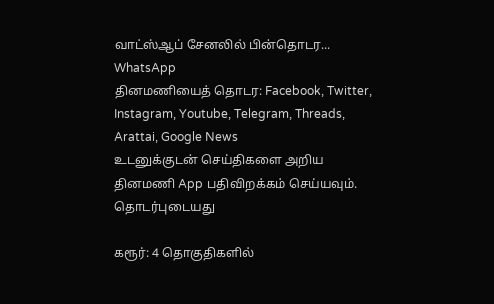வாட்ஸ்ஆப் சேனலில் பின்தொடர... WhatsApp
தினமணியைத் தொடர: Facebook, Twitter, Instagram, Youtube, Telegram, Threads, Arattai, Google News
உடனுக்குடன் செய்திகளை அறிய தினமணி App பதிவிறக்கம் செய்யவும்.
தொடர்புடையது

கரூர்: 4 தொகுதிகளில்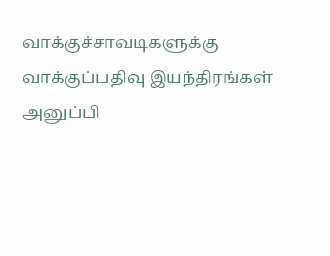வாக்குச்சாவடிகளுக்கு வாக்குப்பதிவு இயந்திரங்கள் அனுப்பி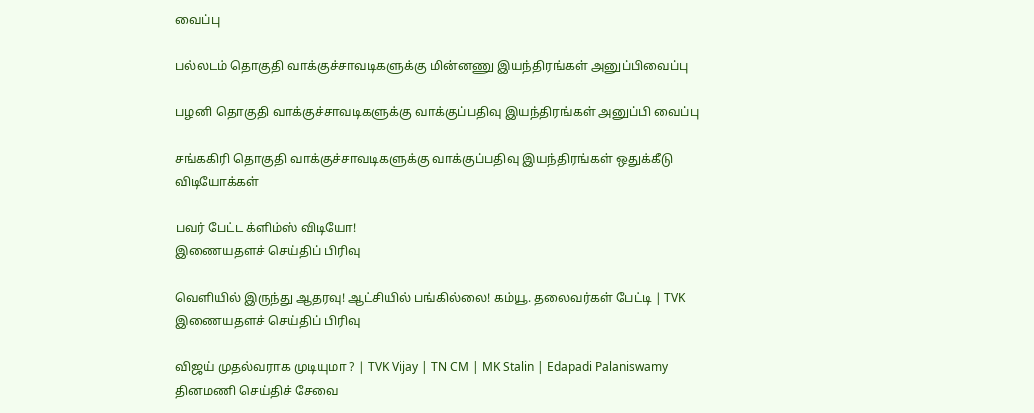வைப்பு

பல்லடம் தொகுதி வாக்குச்சாவடிகளுக்கு மின்னணு இயந்திரங்கள் அனுப்பிவைப்பு

பழனி தொகுதி வாக்குச்சாவடிகளுக்கு வாக்குப்பதிவு இயந்திரங்கள் அனுப்பி வைப்பு

சங்ககிரி தொகுதி வாக்குச்சாவடிகளுக்கு வாக்குப்பதிவு இயந்திரங்கள் ஒதுக்கீடு
விடியோக்கள்

பவர் பேட்ட க்ளிம்ஸ் விடியோ!
இணையதளச் செய்திப் பிரிவு

வெளியில் இருந்து ஆதரவு! ஆட்சியில் பங்கில்லை! கம்யூ. தலைவர்கள் பேட்டி | TVK
இணையதளச் செய்திப் பிரிவு

விஜய் முதல்வராக முடியுமா ? | TVK Vijay | TN CM | MK Stalin | Edapadi Palaniswamy
தினமணி செய்திச் சேவை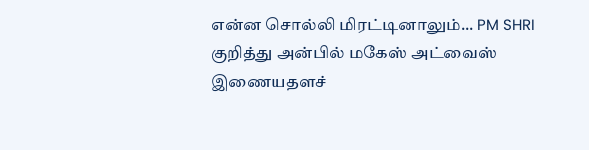என்ன சொல்லி மிரட்டினாலும்... PM SHRI குறித்து அன்பில் மகேஸ் அட்வைஸ்
இணையதளச்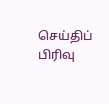செய்திப் பிரிவு